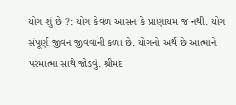યોગ શું છે ?: યોગ કેવળ આસન કે પ્રાણાયમ જ નથી. યોગ સંપૂર્ણ જીવન જીવવાની કળા છે. યોગનો અર્થ છે આત્માને પરમાત્મા સાથે જોડવું. શ્રીમદ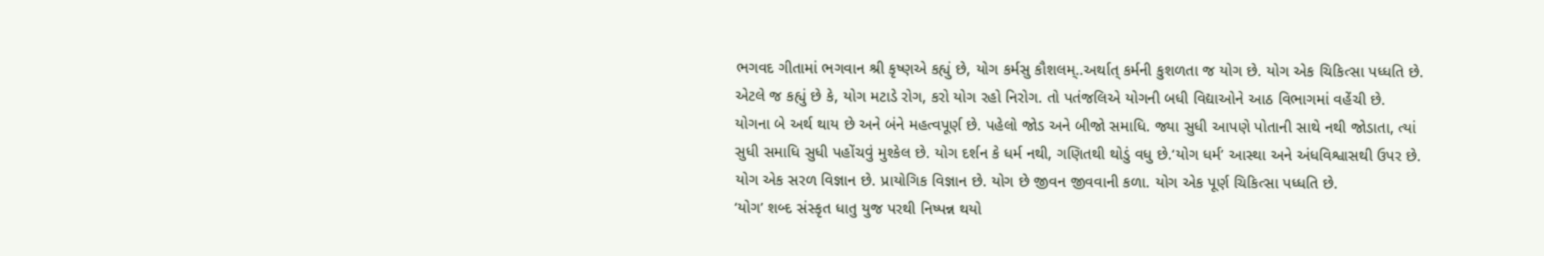ભગવદ ગીતામાં ભગવાન શ્રી કૃષ્ણએ કહ્યું છે, યોગ કર્મસુ કૌશલમ્..અર્થાત્ કર્મની કુશળતા જ યોગ છે. યોગ એક ચિકિત્સા પધ્ધતિ છે. એટલે જ કહ્યું છે કે, યોગ મટાડે રોગ, કરો યોગ રહો નિરોગ. તો પતંજલિએ યોગની બધી વિદ્યાઓને આઠ વિભાગમાં વહેંચી છે.
યોગના બે અર્થ થાય છે અને બંને મહત્વપૂર્ણ છે. પહેલો જોડ અને બીજો સમાધિ. જ્યા સુધી આપણે પોતાની સાથે નથી જોડાતા, ત્યાં સુધી સમાધિ સુધી પહોંચવું મુશ્કેલ છે. યોગ દર્શન કે ધર્મ નથી, ગણિતથી થોડું વધુ છે.‘યોગ ધર્મ’ આસ્થા અને અંધવિશ્વાસથી ઉપર છે. યોગ એક સરળ વિજ્ઞાન છે. પ્રાયોગિક વિજ્ઞાન છે. યોગ છે જીવન જીવવાની કળા. યોગ એક પૂર્ણ ચિકિત્સા પધ્ધતિ છે.
‘યોગ’ શબ્દ સંસ્કૃત ધાતુ યુજ પરથી નિષ્પન્ન થયો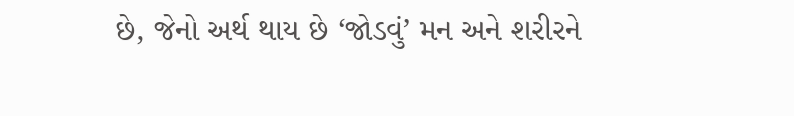છે, જેનો અર્થ થાય છે ‘જોડવું’ મન અને શરીરને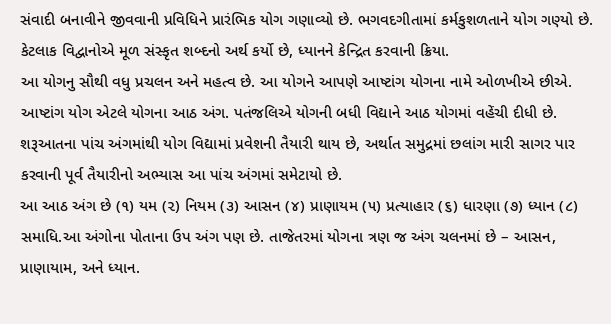સંવાદી બનાવીને જીવવાની પ્રવિધિને પ્રારંભિક યોગ ગણાવ્યો છે. ભગવદગીતામાં કર્મકુશળતાને યોગ ગણ્યો છે. કેટલાક વિદ્વાનોએ મૂળ સંસ્કૃત શબ્દનો અર્થ કર્યો છે, ધ્યાનને કેન્દ્રિત કરવાની ક્રિયા.
આ યોગનુ સૌથી વધુ પ્રચલન અને મહત્વ છે. આ યોગને આપણે આષ્ટાંગ યોગના નામે ઓળખીએ છીએ. આષ્ટાંગ યોગ એટલે યોગના આઠ અંગ. પતંજલિએ યોગની બધી વિદ્યાને આઠ યોગમાં વહેંચી દીધી છે. શરૂઆતના પાંચ અંગમાંથી યોગ વિદ્યામાં પ્રવેશની તૈયારી થાય છે, અર્થાત સમુદ્રમાં છલાંગ મારી સાગર પાર કરવાની પૂર્વ તૈયારીનો અભ્યાસ આ પાંચ અંગમાં સમેટાયો છે.
આ આઠ અંગ છે (૧) યમ (૨) નિયમ (૩) આસન (૪) પ્રાણાયમ (૫) પ્રત્યાહાર (૬) ધારણા (૭) ધ્યાન (૮) સમાધિ.આ અંગોના પોતાના ઉપ અંગ પણ છે. તાજેતરમાં યોગના ત્રણ જ અંગ ચલનમાં છે – આસન, પ્રાણાયામ, અને ધ્યાન.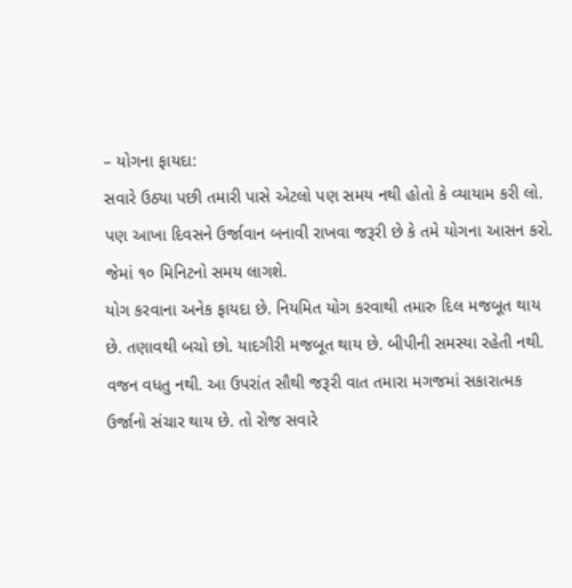– યોગના ફાયદા:
સવારે ઉઠ્યા પછી તમારી પાસે એટલો પણ સમય નથી હોતો કે વ્યાયામ કરી લો. પણ આખા દિવસને ઉર્જાવાન બનાવી રાખવા જરૂરી છે કે તમે યોગના આસન કરો. જેમાં ૧૦ મિનિટનો સમય લાગશે.
યોગ કરવાના અનેક ફાયદા છે. નિયમિત યોગ કરવાથી તમારુ દિલ મજબૂત થાય છે. તણાવથી બચો છો. યાદગીરી મજબૂત થાય છે. બીપીની સમસ્યા રહેતી નથી. વજન વધતુ નથી. આ ઉપરાંત સૌથી જરૂરી વાત તમારા મગજમાં સકારાત્મક ઉર્જાનો સંચાર થાય છે. તો રોજ સવારે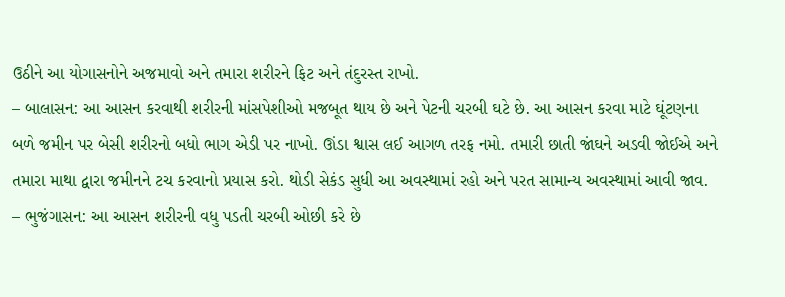ઉઠીને આ યોગાસનોને અજમાવો અને તમારા શરીરને ફિટ અને તંદુરસ્ત રાખો.
– બાલાસન: આ આસન કરવાથી શરીરની માંસપેશીઓ મજબૂત થાય છે અને પેટની ચરબી ઘટે છે. આ આસન કરવા માટે ઘૂંટણના બળે જમીન પર બેસી શરીરનો બધો ભાગ એડી પર નાખો. ઊંડા શ્વાસ લઈ આગળ તરફ નમો. તમારી છાતી જાંઘને અડવી જોઈએ અને તમારા માથા દ્વારા જમીનને ટચ કરવાનો પ્રયાસ કરો. થોડી સેકંડ સુધી આ અવસ્થામાં રહો અને પરત સામાન્ય અવસ્થામાં આવી જાવ.
– ભુજંગાસન: આ આસન શરીરની વધુ પડતી ચરબી ઓછી કરે છે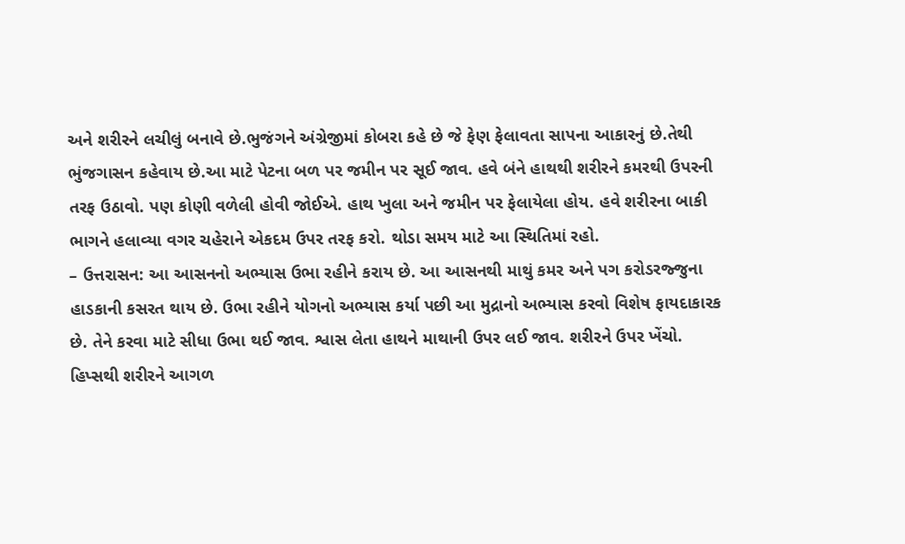અને શરીરને લચીલું બનાવે છે.ભુજંગને અંગ્રેજીમાં કોબરા કહે છે જે ફેણ ફેલાવતા સાપના આકારનું છે.તેથી ભુંજગાસન કહેવાય છે.આ માટે પેટના બળ પર જમીન પર સૂઈ જાવ. હવે બંને હાથથી શરીરને કમરથી ઉપરની તરફ ઉઠાવો. પણ કોણી વળેલી હોવી જોઈએ. હાથ ખુલા અને જમીન પર ફેલાયેલા હોય. હવે શરીરના બાકી ભાગને હલાવ્યા વગર ચહેરાને એકદમ ઉપર તરફ કરો. થોડા સમય માટે આ સ્થિતિમાં રહો.
– ઉત્તરાસન: આ આસનનો અભ્યાસ ઉભા રહીને કરાય છે. આ આસનથી માથું કમર અને પગ કરોડરજ્જુના હાડકાની કસરત થાય છે. ઉભા રહીને યોગનો અભ્યાસ કર્યા પછી આ મુદ્રાનો અભ્યાસ કરવો વિશેષ ફાયદાકારક છે. તેને કરવા માટે સીધા ઉભા થઈ જાવ. શ્વાસ લેતા હાથને માથાની ઉપર લઈ જાવ. શરીરને ઉપર ખેંચો. હિપ્સથી શરીરને આગળ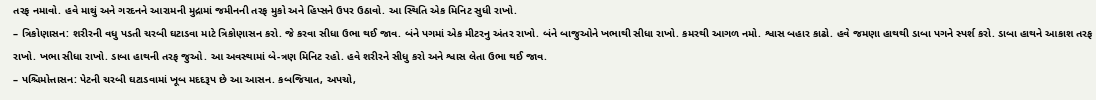તરફ નમાવો. હવે માથું અને ગરદનને આરામની મુદ્રામાં જમીનની તરફ મુકો અને હિપ્સને ઉપર ઉઠાવો. આ સ્થિતિ એક મિનિટ સુધી રાખો.
– ત્રિકોણાસન: શરીરની વધુ પડતી ચરબી ઘટાડવા માટે ત્રિકોણાસન કરો. જે કરવા સીધા ઉભા થઈ જાવ. બંને પગમાં એક મીટરનુ અંતર રાખો. બંને બાજુઓને ખભાથી સીધા રાખો. કમરથી આગળ નમો. શ્વાસ બહાર કાઢો. હવે જમણા હાથથી ડાબા પગને સ્પર્શ કરો. ડાબા હાથને આકાશ તરફ રાખો. ખભા સીધા રાખો. ડાબા હાથની તરફ જુઓ. આ અવસ્થામાં બે-ત્રણ મિનિટ રહો. હવે શરીરને સીધુ કરો અને શ્વાસ લેતા ઉભા થઈ જાવ.
– પશ્ચિમોત્તાસન: પેટની ચરબી ઘટાડવામાં ખૂબ મદદરૂપ છે આ આસન. કબજિયાત, અપચો,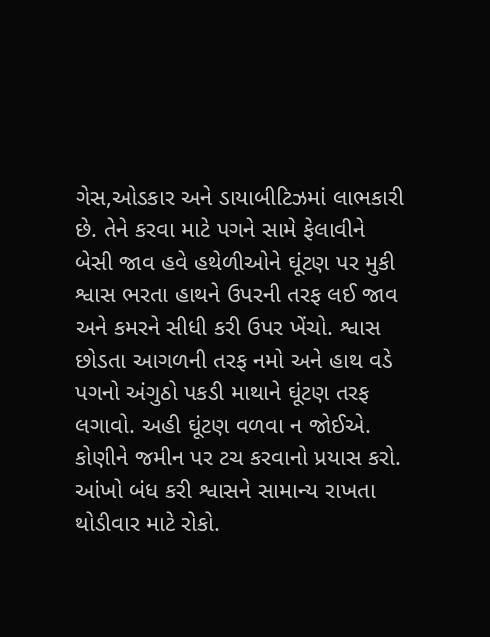ગેસ,ઓડકાર અને ડાયાબીટિઝમાં લાભકારી છે. તેને કરવા માટે પગને સામે ફેલાવીને બેસી જાવ હવે હથેળીઓને ઘૂંટણ પર મુકી શ્વાસ ભરતા હાથને ઉપરની તરફ લઈ જાવ અને કમરને સીધી કરી ઉપર ખેંચો. શ્વાસ છોડતા આગળની તરફ નમો અને હાથ વડે પગનો અંગુઠો પકડી માથાને ઘૂંટણ તરફ લગાવો. અહી ઘૂંટણ વળવા ન જોઈએ. કોણીને જમીન પર ટચ કરવાનો પ્રયાસ કરો. આંખો બંધ કરી શ્વાસને સામાન્ય રાખતા થોડીવાર માટે રોકો.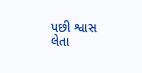પછી શ્વાસ લેતા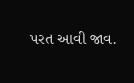પરત આવી જાવ.